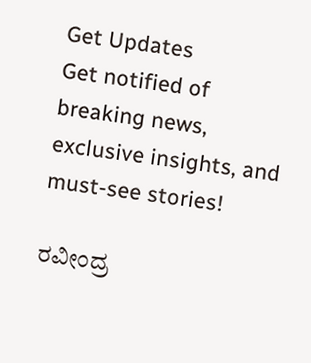Get Updates
Get notified of breaking news, exclusive insights, and must-see stories!

ರವೀಂದ್ರ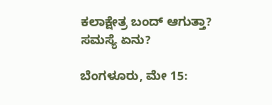ಕಲಾಕ್ಷೇತ್ರ ಬಂದ್ ಆಗುತ್ತಾ? ಸಮಸ್ಯೆ ಏನು?

ಬೆಂಗಳೂರು, ಮೇ 15: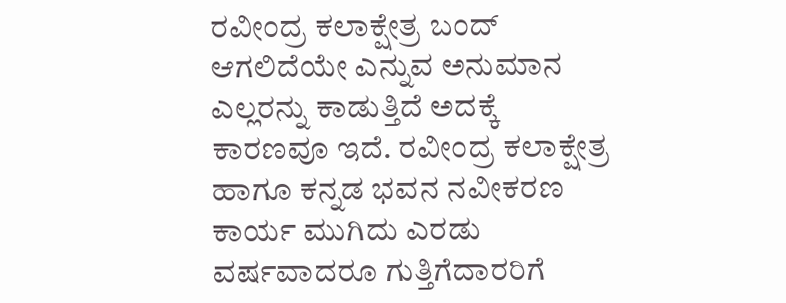ರವೀಂದ್ರ ಕಲಾಕ್ಷೇತ್ರ ಬಂದ್ ಆಗಲಿದೆಯೇ ಎನ್ನುವ ಅನುಮಾನ ಎಲ್ಲರನ್ನು ಕಾಡುತ್ತಿದೆ ಅದಕ್ಕೆ ಕಾರಣವೂ ಇದೆ. ರವೀಂದ್ರ ಕಲಾಕ್ಷೇತ್ರ ಹಾಗೂ ಕನ್ನಡ ಭವನ ನವೀಕರಣ ಕಾರ್ಯ ಮುಗಿದು ಎರಡು ವರ್ಷವಾದರೂ ಗುತ್ತಿಗೆದಾರರಿಗೆ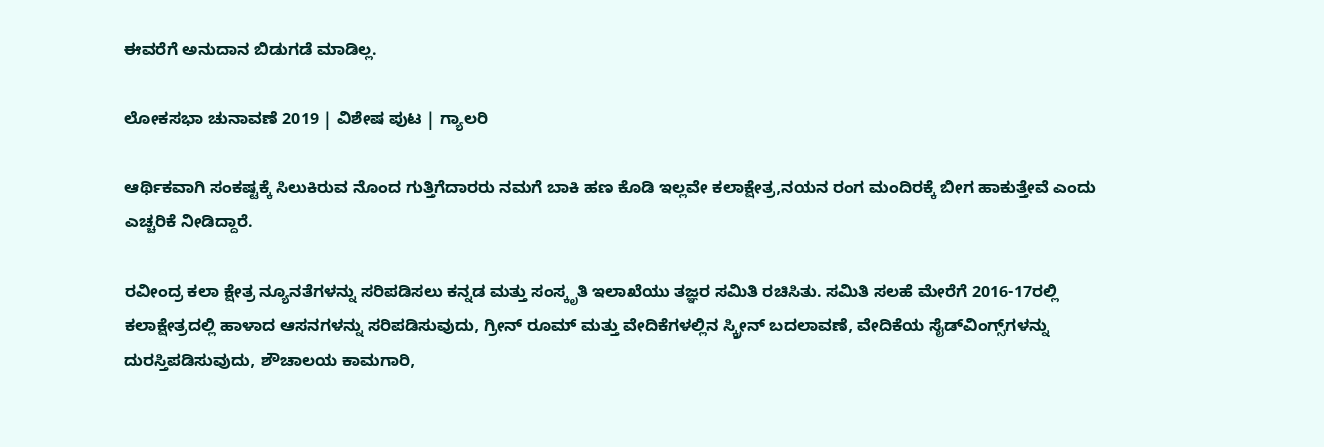ಈವರೆಗೆ ಅನುದಾನ ಬಿಡುಗಡೆ ಮಾಡಿಲ್ಲ.

ಲೋಕಸಭಾ ಚುನಾವಣೆ 2019 | ವಿಶೇಷ ಪುಟ | ಗ್ಯಾಲರಿ

ಆರ್ಥಿಕವಾಗಿ ಸಂಕಷ್ಟಕ್ಕೆ ಸಿಲುಕಿರುವ ನೊಂದ ಗುತ್ತಿಗೆದಾರರು ನಮಗೆ ಬಾಕಿ ಹಣ ಕೊಡಿ ಇಲ್ಲವೇ ಕಲಾಕ್ಷೇತ್ರ,ನಯನ ರಂಗ ಮಂದಿರಕ್ಕೆ ಬೀಗ ಹಾಕುತ್ತೇವೆ ಎಂದು ಎಚ್ಚರಿಕೆ ನೀಡಿದ್ದಾರೆ.

ರವೀಂದ್ರ ಕಲಾ ಕ್ಷೇತ್ರ ನ್ಯೂನತೆಗಳನ್ನು ಸರಿಪಡಿಸಲು ಕನ್ನಡ ಮತ್ತು ಸಂಸ್ಕೃತಿ ಇಲಾಖೆಯು ತಜ್ಞರ ಸಮಿತಿ ರಚಿಸಿತು. ಸಮಿತಿ ಸಲಹೆ ಮೇರೆಗೆ 2016-17ರಲ್ಲಿ ಕಲಾಕ್ಷೇತ್ರದಲ್ಲಿ ಹಾಳಾದ ಆಸನಗಳನ್ನು ಸರಿಪಡಿಸುವುದು, ಗ್ರೀನ್ ರೂಮ್ ಮತ್ತು ವೇದಿಕೆಗಳಲ್ಲಿನ ಸ್ಕ್ರೀನ್ ಬದಲಾವಣೆ, ವೇದಿಕೆಯ ಸೈಡ್‌ವಿಂಗ್ಸ್‌ಗಳನ್ನು ದುರಸ್ತಿಪಡಿಸುವುದು, ಶೌಚಾಲಯ ಕಾಮಗಾರಿ,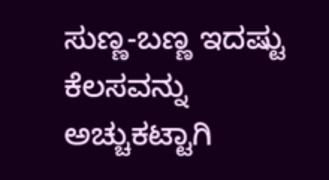ಸುಣ್ಣ-ಬಣ್ಣ ಇದಷ್ಟು ಕೆಲಸವನ್ನು ಅಚ್ಚುಕಟ್ಟಾಗಿ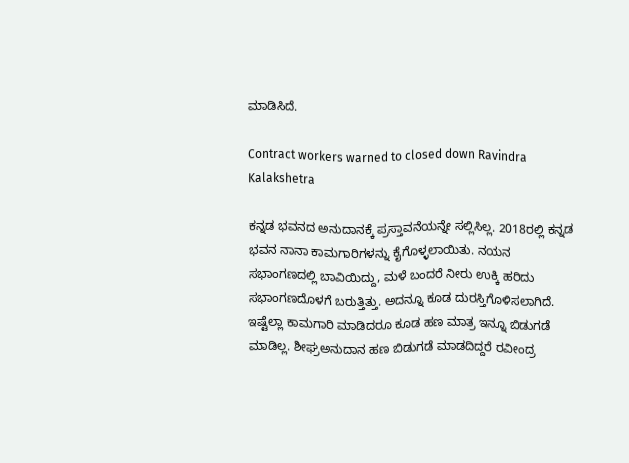ಮಾಡಿಸಿದೆ.

Contract workers warned to closed down Ravindra Kalakshetra

ಕನ್ನಡ ಭವನದ ಅನುದಾನಕ್ಕೆ ಪ್ರಸ್ತಾವನೆಯನ್ನೇ ಸಲ್ಲಿಸಿಲ್ಲ. 2018ರಲ್ಲಿ ಕನ್ನಡ ಭವನ ನಾನಾ ಕಾಮಗಾರಿಗಳನ್ನು ಕೈಗೊಳ್ಳಲಾಯಿತು. ನಯನ ಸಭಾಂಗಣದಲ್ಲಿ ಬಾವಿಯಿದ್ದು, ಮಳೆ ಬಂದರೆ ನೀರು ಉಕ್ಕಿ ಹರಿದು ಸಭಾಂಗಣದೊಳಗೆ ಬರುತ್ತಿತ್ತು. ಅದನ್ನೂ ಕೂಡ ದುರಸ್ತಿಗೊಳಿಸಲಾಗಿದೆ. ಇಷ್ಟೆಲ್ಲಾ ಕಾಮಗಾರಿ ಮಾಡಿದರೂ ಕೂಡ ಹಣ ಮಾತ್ರ ಇನ್ನೂ ಬಿಡುಗಡೆ ಮಾಡಿಲ್ಲ. ಶೀಘ್ರಅನುದಾನ ಹಣ ಬಿಡುಗಡೆ ಮಾಡದಿದ್ದರೆ ರವೀಂದ್ರ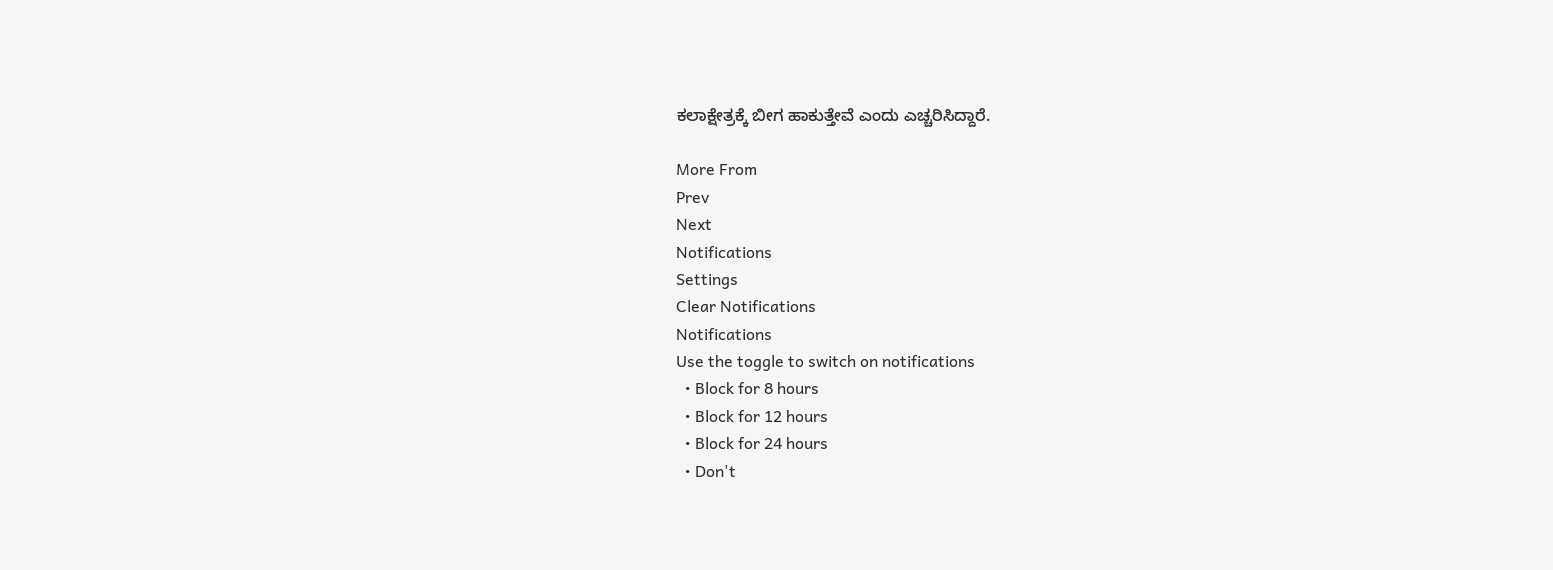ಕಲಾಕ್ಷೇತ್ರಕ್ಕೆ ಬೀಗ ಹಾಕುತ್ತೇವೆ ಎಂದು ಎಚ್ಚರಿಸಿದ್ದಾರೆ.

More From
Prev
Next
Notifications
Settings
Clear Notifications
Notifications
Use the toggle to switch on notifications
  • Block for 8 hours
  • Block for 12 hours
  • Block for 24 hours
  • Don't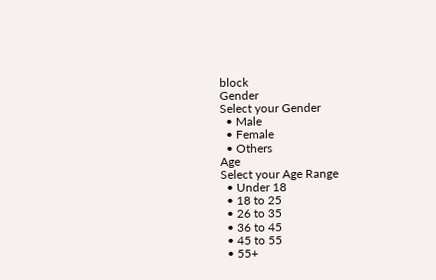block
Gender
Select your Gender
  • Male
  • Female
  • Others
Age
Select your Age Range
  • Under 18
  • 18 to 25
  • 26 to 35
  • 36 to 45
  • 45 to 55
  • 55+